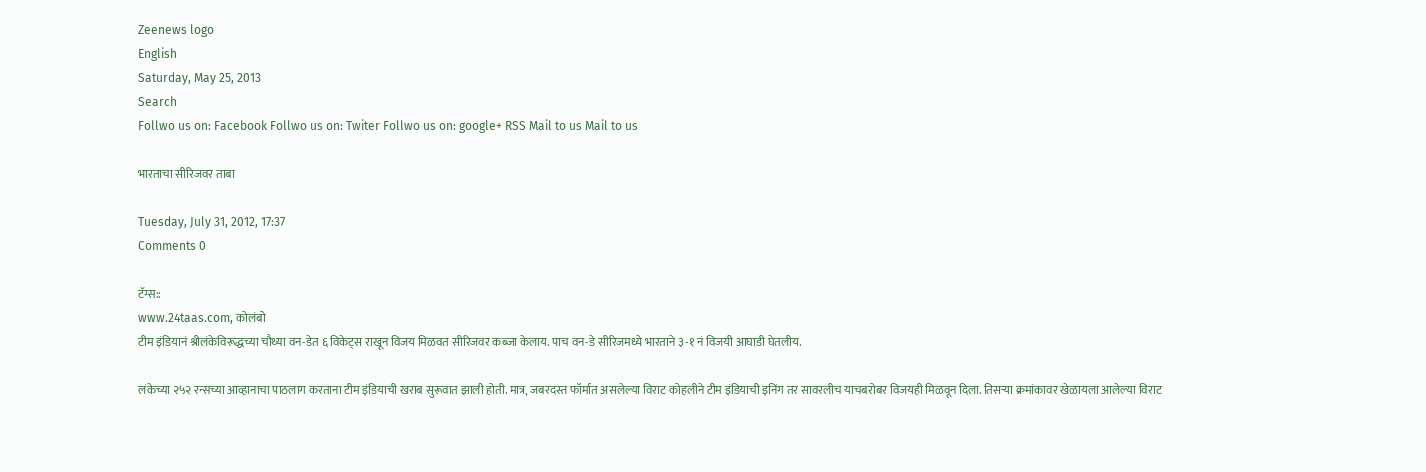Zeenews logo
English
Saturday, May 25, 2013
Search
Follwo us on: Facebook Follwo us on: Twiter Follwo us on: google+ RSS Mail to us Mail to us

भारताचा सीरिजवर ताबा

Tuesday, July 31, 2012, 17:37
Comments 0

टॅग्स::
www.24taas.com, कोलंबो
टीम इंडियानं श्रीलंकेविरूद्धच्या चौथ्या वन-डेत ६ विकेट्स राखून विजय मिळवत सीरिजवर कब्जा केलाय. पाच वन-डे सीरिजमध्ये भारताने ३-१ नं विजयी आघाडी घेतलीय.

लंकेच्या २५२ रन्सच्या आव्हानाचा पाठलाग करताना टीम इंडियाची खराब सुरूवात झाली होती. मात्र, जबरदस्त फॉर्मात असलेल्या विराट कोहलीने टीम इंडियाची इनिंग तर सावरलीच याचबरोबर विजयही मिळवून दिला. तिसऱ्या क्रमांकावर खेळायला आलेल्या विराट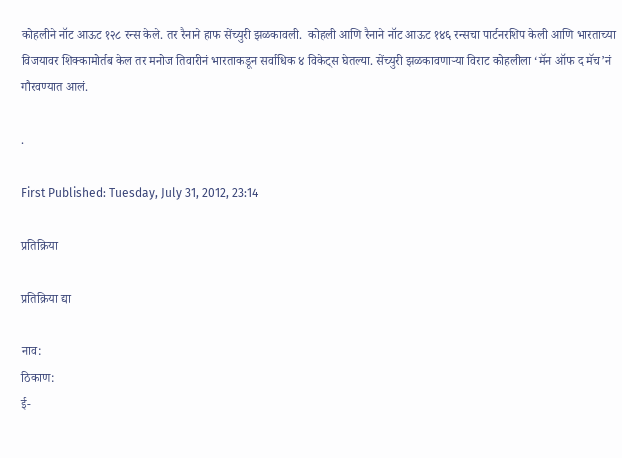कोहलीने नॉट आऊट १२८ रन्स केले. तर रैनाने हाफ सेंच्युरी झळकावली.  कोहली आणि रैनाने नॉट आऊट १४६ रन्सचा पार्टनरशिप केली आणि भारताच्या विजयावर शिक्कामोर्तब केल तर मनोज तिवारीनं भारताकडून सर्वाधिक ४ विकेट्स घेतल्या. सेंच्युरी झळकावणाऱ्या विराट कोहलीला ‘मॅन ऑफ द मॅच’नं गौरवण्यात आलं.

.

First Published: Tuesday, July 31, 2012, 23:14

प्रतिक्रिया

प्रतिक्रिया द्या

नाव:
ठिकाण:
ई-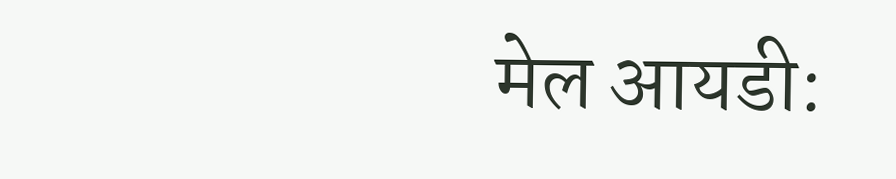मेल आयडी: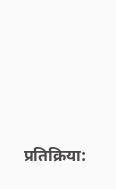प्रतिक्रिया: